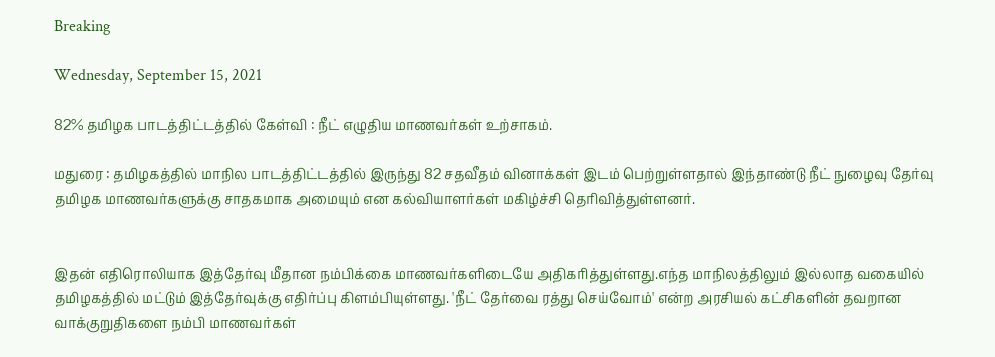Breaking

Wednesday, September 15, 2021

82% தமிழக பாடத்திட்டத்தில் கேள்வி : நீட் எழுதிய மாணவர்கள் உற்சாகம்.

மதுரை : தமிழகத்தில் மாநில பாடத்திட்டத்தில் இருந்து 82 சதவீதம் வினாக்கள் இடம் பெற்றுள்ளதால் இந்தாண்டு நீட் நுழைவு தேர்வு தமிழக மாணவர்களுக்கு சாதகமாக அமையும் என கல்வியாளர்கள் மகிழ்ச்சி தெரிவித்துள்ளனர்.


இதன் எதிரொலியாக இத்தேர்வு மீதான நம்பிக்கை மாணவர்களிடையே அதிகரித்துள்ளது.எந்த மாநிலத்திலும் இல்லாத வகையில் தமிழகத்தில் மட்டும் இத்தேர்வுக்கு எதிர்ப்பு கிளம்பியுள்ளது. 'நீட் தேர்வை ரத்து செய்வோம்' என்ற அரசியல் கட்சிகளின் தவறான வாக்குறுதிகளை நம்பி மாணவர்கள்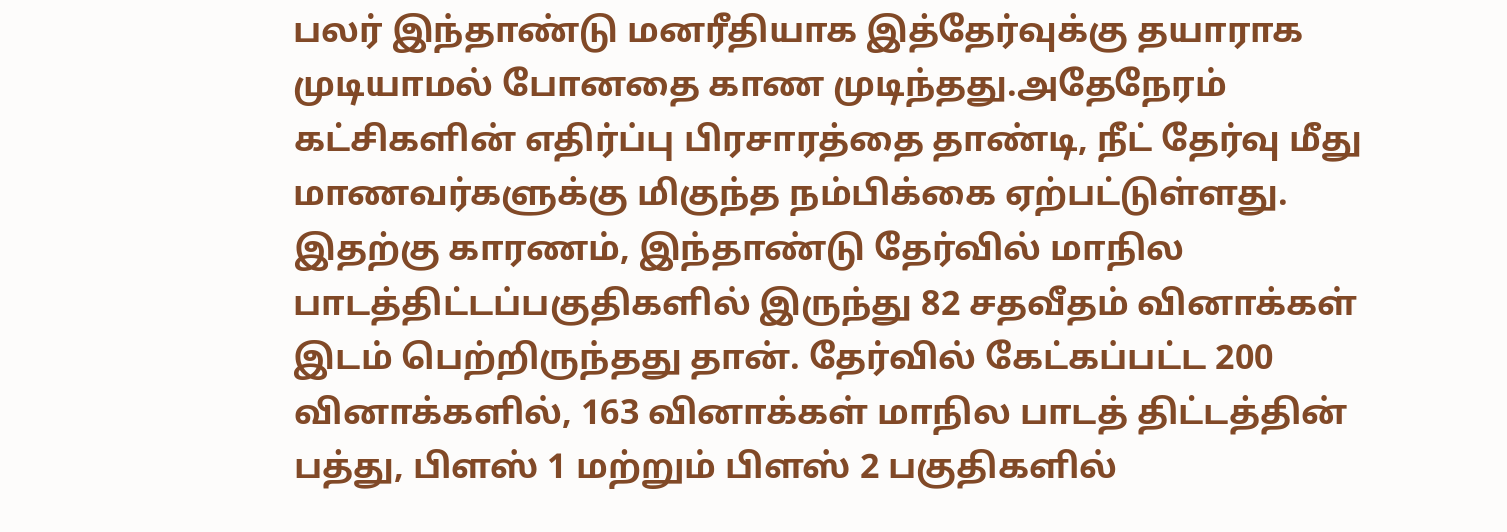பலர் இந்தாண்டு மனரீதியாக இத்தேர்வுக்கு தயாராக முடியாமல் போனதை காண முடிந்தது.அதேநேரம் கட்சிகளின் எதிர்ப்பு பிரசாரத்தை தாண்டி, நீட் தேர்வு மீது மாணவர்களுக்கு மிகுந்த நம்பிக்கை ஏற்பட்டுள்ளது. இதற்கு காரணம், இந்தாண்டு தேர்வில் மாநில பாடத்திட்டப்பகுதிகளில் இருந்து 82 சதவீதம் வினாக்கள் இடம் பெற்றிருந்தது தான். தேர்வில் கேட்கப்பட்ட 200 வினாக்களில், 163 வினாக்கள் மாநில பாடத் திட்டத்தின் பத்து, பிளஸ் 1 மற்றும் பிளஸ் 2 பகுதிகளில்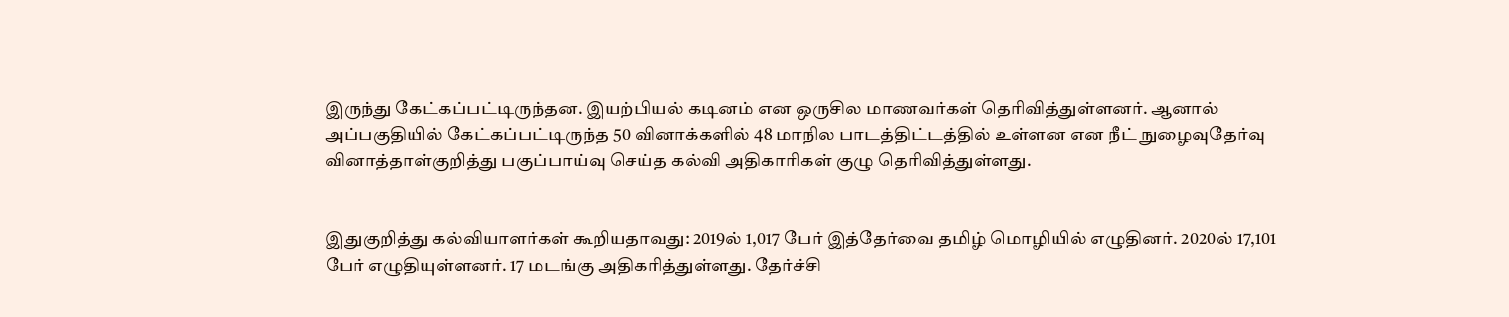இருந்து கேட்கப்பட்டிருந்தன. இயற்பியல் கடினம் என ஒருசில மாணவர்கள் தெரிவித்துள்ளனர். ஆனால் அப்பகுதியில் கேட்கப்பட்டிருந்த 50 வினாக்களில் 48 மாநில பாடத்திட்டத்தில் உள்ளன என நீட் நுழைவுதேர்வு வினாத்தாள்குறித்து பகுப்பாய்வு செய்த கல்வி அதிகாரிகள் குழு தெரிவித்துள்ளது.


இதுகுறித்து கல்வியாளர்கள் கூறியதாவது: 2019ல் 1,017 பேர் இத்தேர்வை தமிழ் மொழியில் எழுதினர். 2020ல் 17,101 பேர் எழுதியுள்ளனர். 17 மடங்கு அதிகரித்துள்ளது. தேர்ச்சி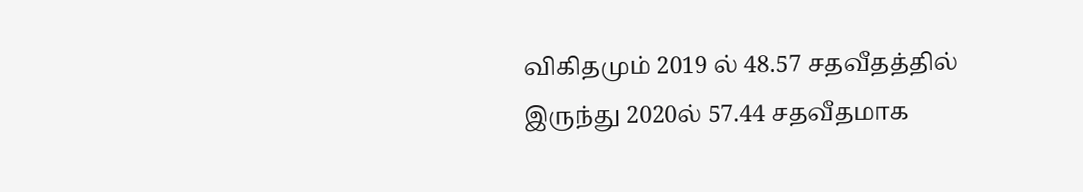விகிதமும் 2019 ல் 48.57 சதவீதத்தில் இருந்து 2020ல் 57.44 சதவீதமாக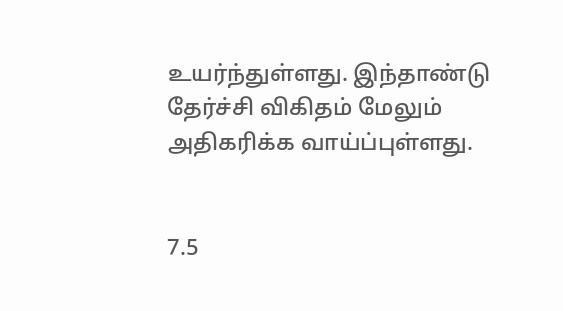உயர்ந்துள்ளது. இந்தாண்டு தேர்ச்சி விகிதம் மேலும் அதிகரிக்க வாய்ப்புள்ளது.


7.5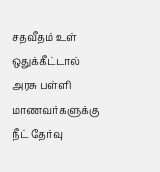சதவீதம் உள் ஒதுக்கீட்டால் அரசு பள்ளி மாணவர்களுக்கு நீட் தேர்வு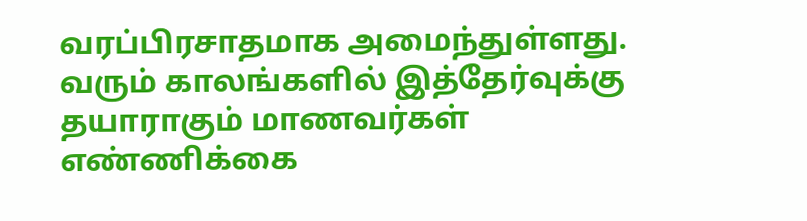வரப்பிரசாதமாக அமைந்துள்ளது. வரும் காலங்களில் இத்தேர்வுக்கு தயாராகும் மாணவர்கள் எண்ணிக்கை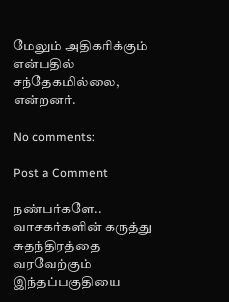மேலும் அதிகரிக்கும் என்பதில் சந்தேகமில்லை, என்றனர்.

No comments:

Post a Comment

நண்பர்களே.. வாசகர்களின் கருத்து சுதந்திரத்தை வரவேற்கும் இந்தப்பகுதியை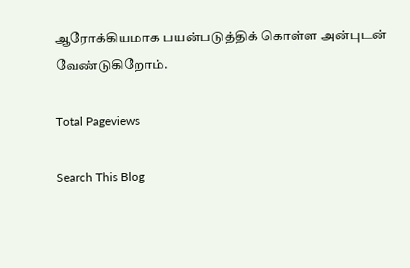ஆரோக்கியமாக பயன்படுத்திக் கொள்ள அன்புடன் வேண்டுகிறோம்.

Total Pageviews

Search This Blog